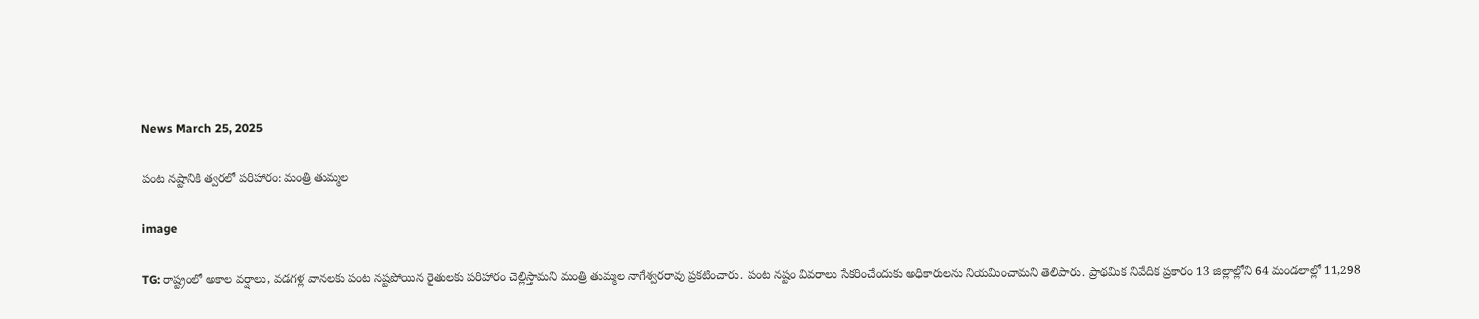News March 25, 2025

పంట నష్టానికి త్వరలో పరిహారం: మంత్రి తుమ్మల

image

TG: రాష్ట్రంలో అకాల వర్షాలు, వడగళ్ల వానలకు పంట నష్టపోయిన రైతులకు పరిహారం చెల్లిస్తామని మంత్రి తుమ్మల నాగేశ్వరరావు ప్రకటించారు. పంట నష్టం వివరాలు సేకరించేందుకు అధికారులను నియమించామని తెలిపారు. ప్రాథమిక నివేదిక ప్రకారం 13 జిల్లాల్లోని 64 మండలాల్లో 11,298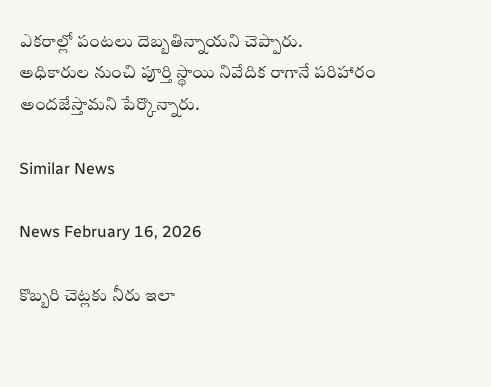ఎకరాల్లో పంటలు దెబ్బతిన్నాయని చెప్పారు. అధికారుల నుంచి పూర్తి స్థాయి నివేదిక రాగానే పరిహారం అందజేస్తామని పేర్కొన్నారు.

Similar News

News February 16, 2026

కొబ్బరి చెట్లకు నీరు ఇలా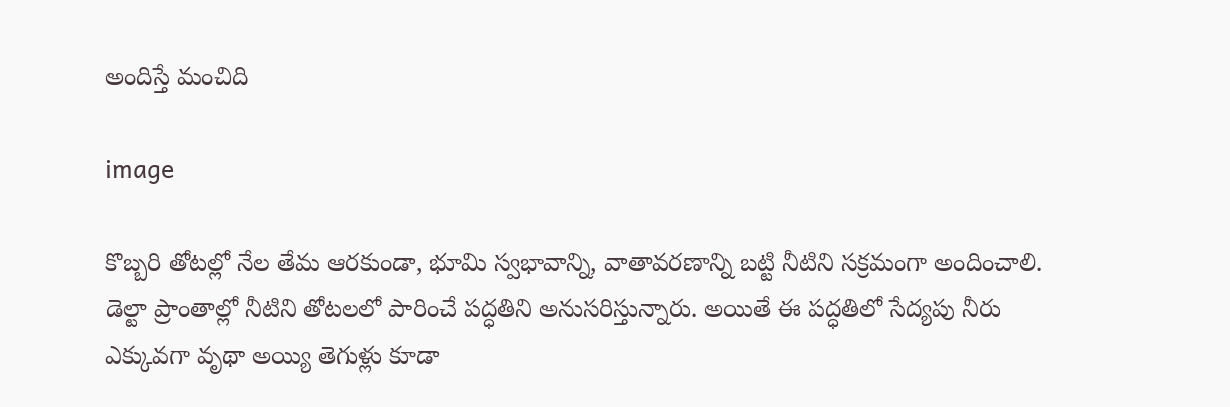అందిస్తే మంచిది

image

కొబ్బరి తోటల్లో నేల తేమ ఆరకుండా, భూమి స్వభావాన్ని, వాతావరణాన్ని బట్టి నీటిని సక్రమంగా అందించాలి. డెల్టా ప్రాంతాల్లో నీటిని తోటలలో పారించే పద్ధతిని అనుసరిస్తున్నారు. అయితే ఈ పద్ధతిలో సేద్యపు నీరు ఎక్కువగా వృథా అయ్యి తెగుళ్లు కూడా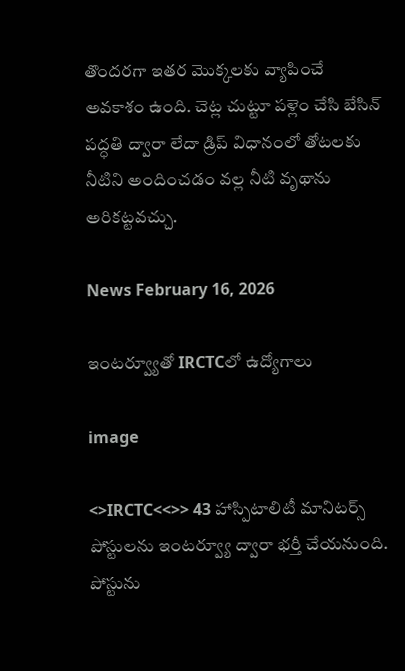తొందరగా ఇతర మొక్కలకు వ్యాపించే అవకాశం ఉంది. చెట్ల చుట్టూ పళ్లెం చేసి బేసిన్ పద్ధతి ద్వారా లేదా డ్రిప్ విధానంలో తోటలకు నీటిని అందించడం వల్ల నీటి వృథాను అరికట్టవచ్చు.

News February 16, 2026

ఇంటర్వ్యూతో IRCTCలో ఉద్యోగాలు

image

<>IRCTC<<>> 43 హాస్పిటాలిటీ మానిటర్స్ పోస్టులను ఇంటర్వ్యూ ద్వారా భర్తీ చేయనుంది. పోస్టును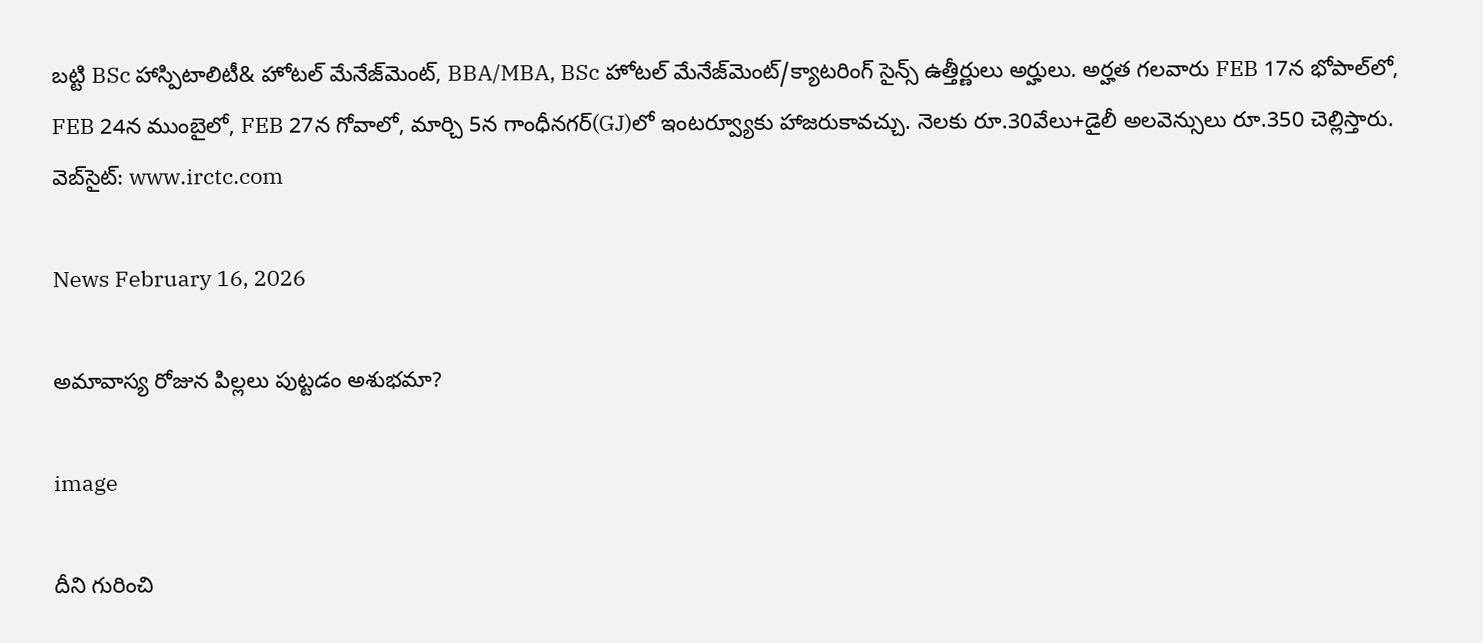బట్టి BSc హాస్పిటాలిటీ& హోటల్ మేనేజ్‌మెంట్, BBA/MBA, BSc హోటల్ మేనేజ్‌మెంట్/క్యాటరింగ్ సైన్స్ ఉత్తీర్ణులు అర్హులు. అర్హత గలవారు FEB 17న భోపాల్‌లో, FEB 24న ముంబైలో, FEB 27న గోవాలో, మార్చి 5న గాంధీనగర్(GJ)లో ఇంటర్వ్యూకు హాజరుకావచ్చు. నెలకు రూ.30వేలు+డైలీ అలవెన్సులు రూ.350 చెల్లిస్తారు. వెబ్‌సైట్: www.irctc.com

News February 16, 2026

అమావాస్య రోజున పిల్లలు పుట్టడం అశుభమా?

image

దీని గురించి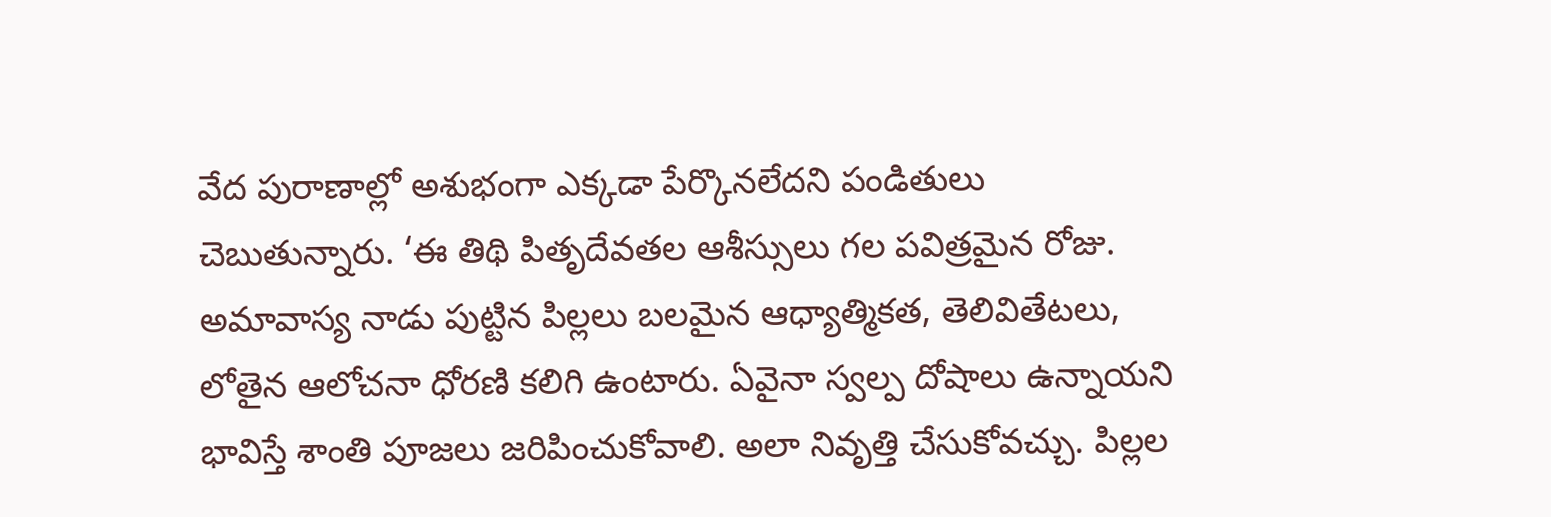వేద పురాణాల్లో అశుభంగా ఎక్కడా పేర్కొనలేదని పండితులు చెబుతున్నారు. ‘ఈ తిథి పితృదేవతల ఆశీస్సులు గల పవిత్రమైన రోజు. అమావాస్య నాడు పుట్టిన పిల్లలు బలమైన ఆధ్యాత్మికత, తెలివితేటలు, లోతైన ఆలోచనా ధోరణి కలిగి ఉంటారు. ఏవైనా స్వల్ప దోషాలు ఉన్నాయని భావిస్తే శాంతి పూజలు జరిపించుకోవాలి. అలా నివృత్తి చేసుకోవచ్చు. పిల్లల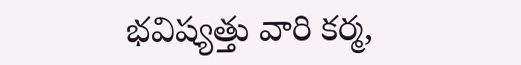భవిష్యత్తు వారి కర్మ,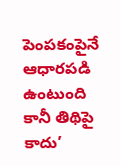పెంపకంపైనే ఆధారపడి ఉంటుంది కానీ తిథిపై కాదు’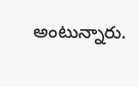అంటున్నారు.